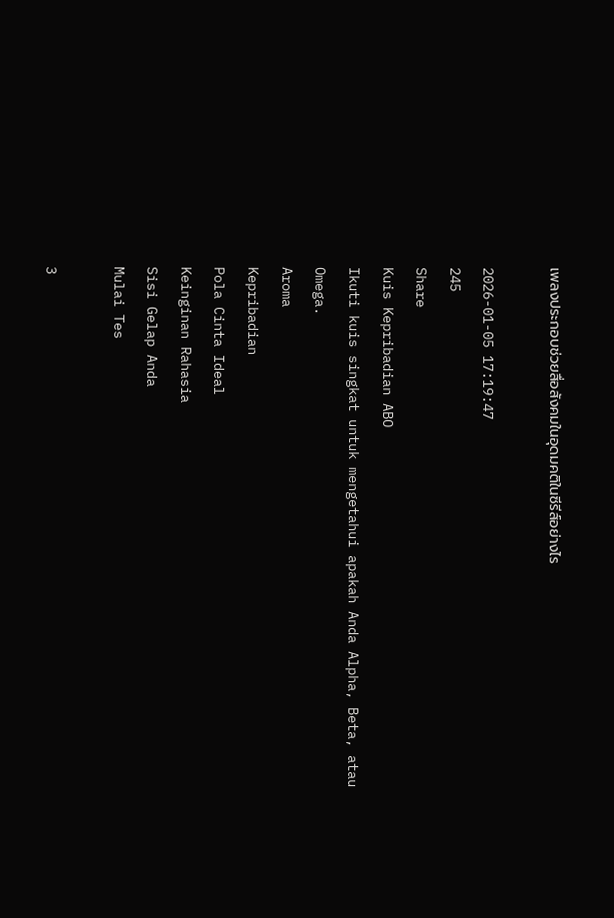เพลงประกอบช่วยสื่อสังคมในอุดมคติในซีรีส์อย่างไร

2026-01-05 17:19:47
245
Share
Kuis Kepribadian ABO
Ikuti kuis singkat untuk mengetahui apakah Anda Alpha, Beta, atau Omega.
Aroma
Kepribadian
Pola Cinta Ideal
Keinginan Rahasia
Sisi Gelap Anda
Mulai Tes

3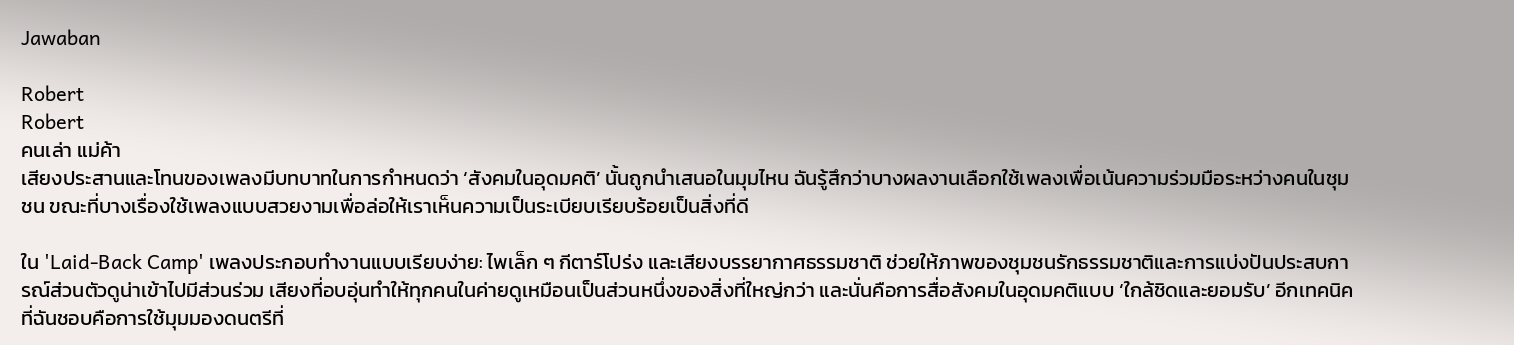Jawaban

Robert
Robert
คนเล่า แม่ค้า
เสียงประสานและโทนของเพลงมีบทบาทในการกำหนดว่า ‘สังคมในอุดมคติ’ นั้นถูกนำเสนอในมุมไหน ฉันรู้สึกว่าบางผลงานเลือกใช้เพลงเพื่อเน้นความร่วมมือระหว่างคนในชุมชน ขณะที่บางเรื่องใช้เพลงแบบสวยงามเพื่อล่อให้เราเห็นความเป็นระเบียบเรียบร้อยเป็นสิ่งที่ดี

ใน 'Laid-Back Camp' เพลงประกอบทำงานแบบเรียบง่าย: ไพเล็ก ๆ กีตาร์โปร่ง และเสียงบรรยากาศธรรมชาติ ช่วยให้ภาพของชุมชนรักธรรมชาติและการแบ่งปันประสบการณ์ส่วนตัวดูน่าเข้าไปมีส่วนร่วม เสียงที่อบอุ่นทำให้ทุกคนในค่ายดูเหมือนเป็นส่วนหนึ่งของสิ่งที่ใหญ่กว่า และนั่นคือการสื่อสังคมในอุดมคติแบบ ‘ใกล้ชิดและยอมรับ’ อีกเทคนิคที่ฉันชอบคือการใช้มุมมองดนตรีที่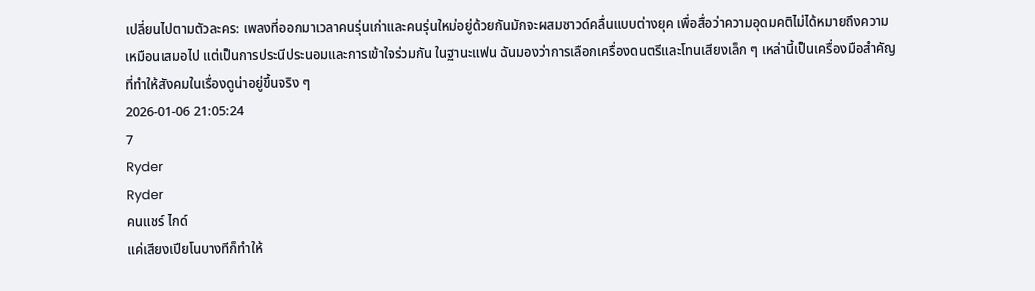เปลี่ยนไปตามตัวละคร: เพลงที่ออกมาเวลาคนรุ่นเก่าและคนรุ่นใหม่อยู่ด้วยกันมักจะผสมซาวด์คลื่นแบบต่างยุค เพื่อสื่อว่าความอุดมคติไม่ได้หมายถึงความเหมือนเสมอไป แต่เป็นการประนีประนอมและการเข้าใจร่วมกัน ในฐานะแฟน ฉันมองว่าการเลือกเครื่องดนตรีและโทนเสียงเล็ก ๆ เหล่านี้เป็นเครื่องมือสำคัญที่ทำให้สังคมในเรื่องดูน่าอยู่ขึ้นจริง ๆ
2026-01-06 21:05:24
7
Ryder
Ryder
คนแชร์ ไกด์
แค่เสียงเปียโนบางทีก็ทำให้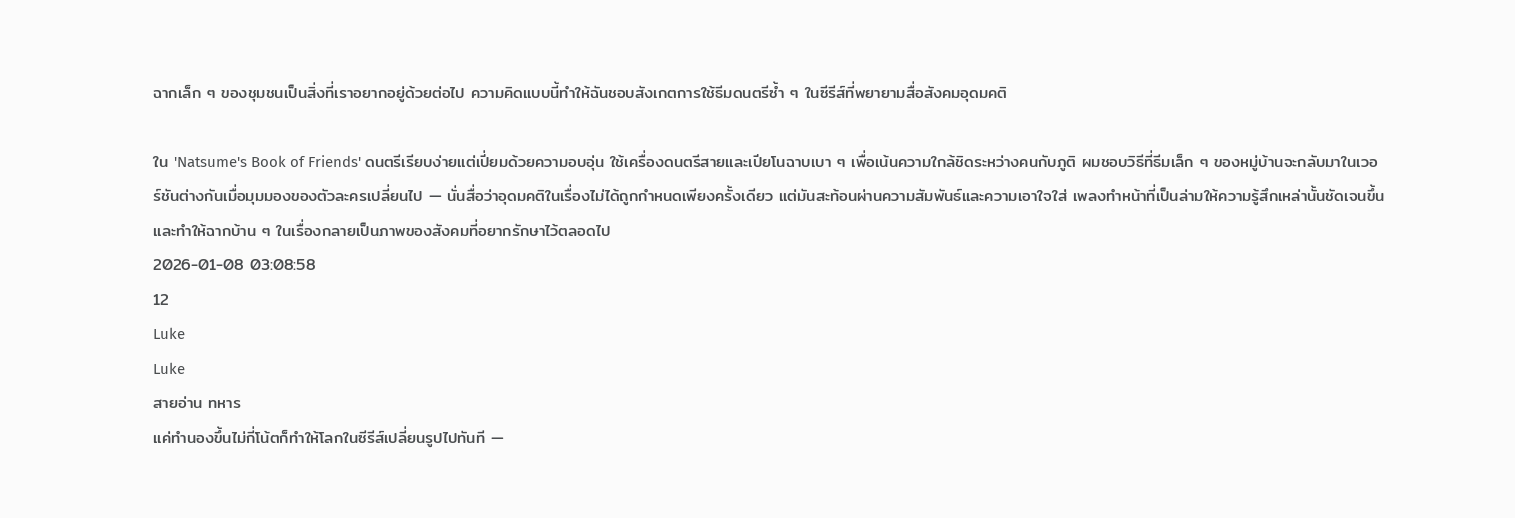ฉากเล็ก ๆ ของชุมชนเป็นสิ่งที่เราอยากอยู่ด้วยต่อไป ความคิดแบบนี้ทำให้ฉันชอบสังเกตการใช้ธีมดนตรีซ้ำ ๆ ในซีรีส์ที่พยายามสื่อสังคมอุดมคติ

ใน 'Natsume's Book of Friends' ดนตรีเรียบง่ายแต่เปี่ยมด้วยความอบอุ่น ใช้เครื่องดนตรีสายและเปียโนฉาบเบา ๆ เพื่อเน้นความใกล้ชิดระหว่างคนกับภูติ ผมชอบวิธีที่ธีมเล็ก ๆ ของหมู่บ้านจะกลับมาในเวอร์ชันต่างกันเมื่อมุมมองของตัวละครเปลี่ยนไป — นั่นสื่อว่าอุดมคติในเรื่องไม่ได้ถูกกำหนดเพียงครั้งเดียว แต่มันสะท้อนผ่านความสัมพันธ์และความเอาใจใส่ เพลงทำหน้าที่เป็นล่ามให้ความรู้สึกเหล่านั้นชัดเจนขึ้น และทำให้ฉากบ้าน ๆ ในเรื่องกลายเป็นภาพของสังคมที่อยากรักษาไว้ตลอดไป
2026-01-08 03:08:58
12
Luke
Luke
สายอ่าน ทหาร
แค่ทำนองขึ้นไม่กี่โน้ตก็ทำให้โลกในซีรีส์เปลี่ยนรูปไปทันที —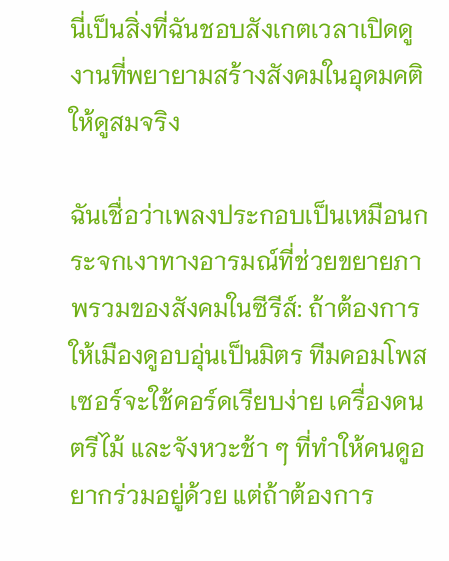นี่เป็นสิ่งที่ฉันชอบสังเกตเวลาเปิดดูงานที่พยายามสร้างสังคมในอุดมคติให้ดูสมจริง

ฉันเชื่อว่าเพลงประกอบเป็นเหมือนกระจกเงาทางอารมณ์ที่ช่วยขยายภาพรวมของสังคมในซีรีส์: ถ้าต้องการให้เมืองดูอบอุ่นเป็นมิตร ทีมคอมโพสเซอร์จะใช้คอร์ดเรียบง่าย เครื่องดนตรีไม้ และจังหวะช้า ๆ ที่ทำให้คนดูอยากร่วมอยู่ด้วย แต่ถ้าต้องการ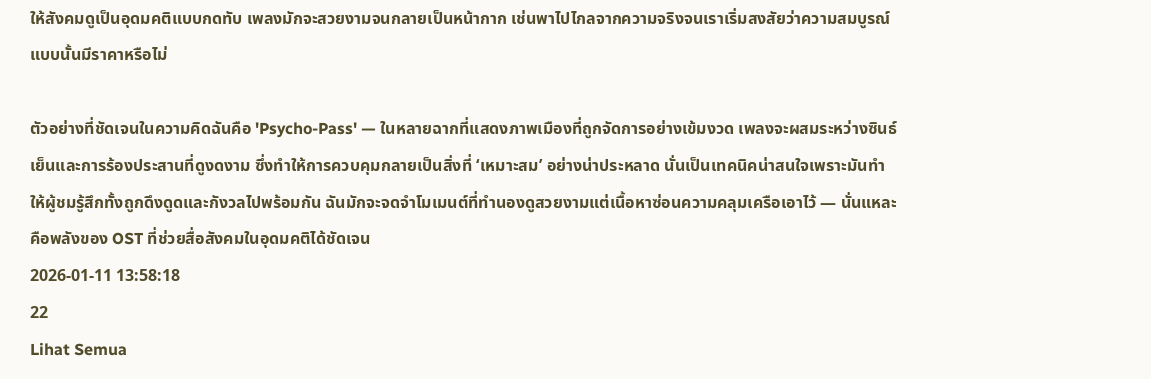ให้สังคมดูเป็นอุดมคติแบบกดทับ เพลงมักจะสวยงามจนกลายเป็นหน้ากาก เช่นพาไปไกลจากความจริงจนเราเริ่มสงสัยว่าความสมบูรณ์แบบนั้นมีราคาหรือไม่

ตัวอย่างที่ชัดเจนในความคิดฉันคือ 'Psycho-Pass' — ในหลายฉากที่แสดงภาพเมืองที่ถูกจัดการอย่างเข้มงวด เพลงจะผสมระหว่างซินธ์เย็นและการร้องประสานที่ดูงดงาม ซึ่งทำให้การควบคุมกลายเป็นสิ่งที่ ‘เหมาะสม’ อย่างน่าประหลาด นั่นเป็นเทคนิคน่าสนใจเพราะมันทำให้ผู้ชมรู้สึกทั้งถูกดึงดูดและกังวลไปพร้อมกัน ฉันมักจะจดจำโมเมนต์ที่ทำนองดูสวยงามแต่เนื้อหาซ่อนความคลุมเครือเอาไว้ — นั่นแหละคือพลังของ OST ที่ช่วยสื่อสังคมในอุดมคติได้ชัดเจน
2026-01-11 13:58:18
22
Lihat Semua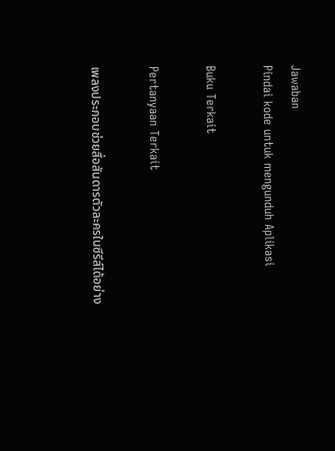Jawaban
Pindai kode untuk mengunduh Aplikasi

Buku Terkait

Pertanyaan Terkait

เพลงประกอบช่วยสื่อสันดารตัวละครในซีรีส์ได้อย่าง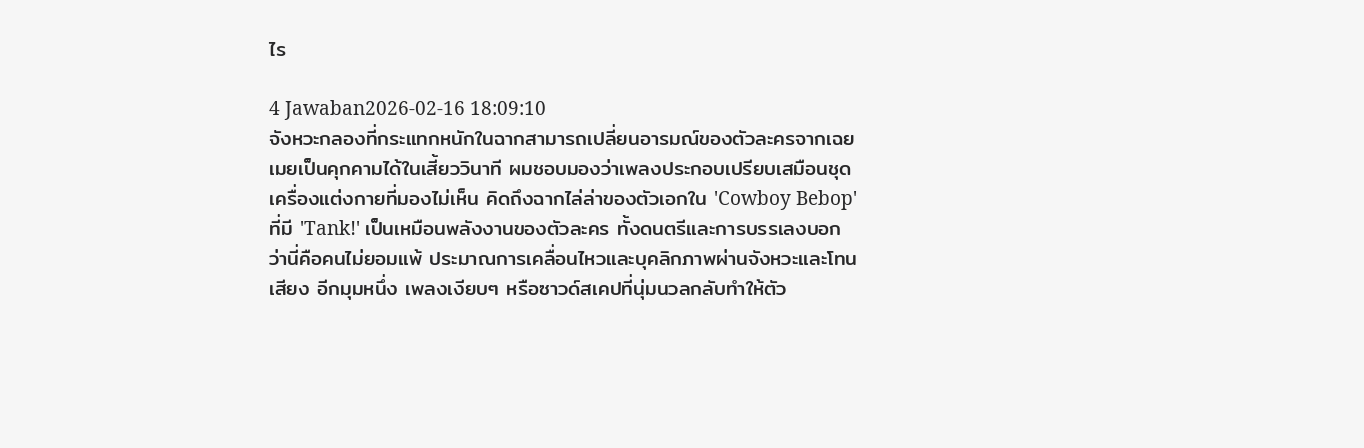ไร

4 Jawaban2026-02-16 18:09:10
จังหวะกลองที่กระแทกหนักในฉากสามารถเปลี่ยนอารมณ์ของตัวละครจากเฉยเมยเป็นคุกคามได้ในเสี้ยววินาที ผมชอบมองว่าเพลงประกอบเปรียบเสมือนชุดเครื่องแต่งกายที่มองไม่เห็น คิดถึงฉากไล่ล่าของตัวเอกใน 'Cowboy Bebop' ที่มี 'Tank!' เป็นเหมือนพลังงานของตัวละคร ทั้งดนตรีและการบรรเลงบอกว่านี่คือคนไม่ยอมแพ้ ประมาณการเคลื่อนไหวและบุคลิกภาพผ่านจังหวะและโทนเสียง อีกมุมหนึ่ง เพลงเงียบๆ หรือซาวด์สเคปที่นุ่มนวลกลับทำให้ตัว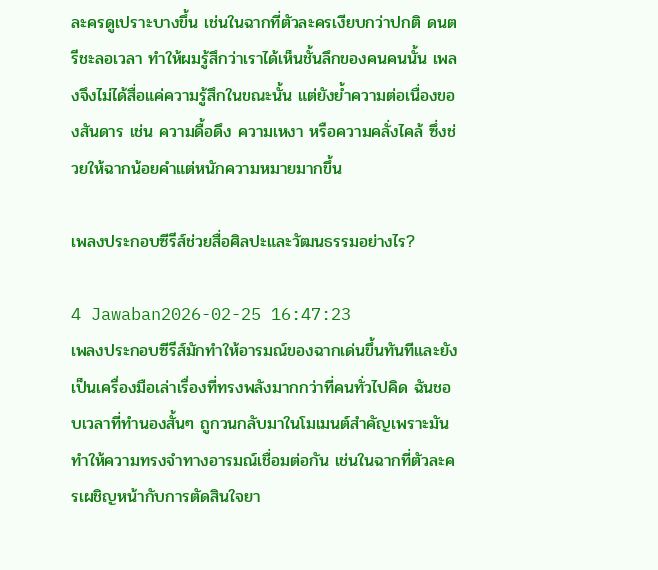ละครดูเปราะบางขึ้น เช่นในฉากที่ตัวละครเงียบกว่าปกติ ดนตรีชะลอเวลา ทำให้ผมรู้สึกว่าเราได้เห็นชั้นลึกของคนคนนั้น เพลงจึงไม่ได้สื่อแค่ความรู้สึกในขณะนั้น แต่ยังย้ำความต่อเนื่องของสันดาร เช่น ความดื้อดึง ความเหงา หรือความคลั่งไคล้ ซึ่งช่วยให้ฉากน้อยคำแต่หนักความหมายมากขึ้น

เพลงประกอบซีรีส์ช่วยสื่อศิลปะและวัฒนธรรมอย่างไร?

4 Jawaban2026-02-25 16:47:23
เพลงประกอบซีรีส์มักทำให้อารมณ์ของฉากเด่นขึ้นทันทีและยังเป็นเครื่องมือเล่าเรื่องที่ทรงพลังมากกว่าที่คนทั่วไปคิด ฉันชอบเวลาที่ทำนองสั้นๆ ถูกวนกลับมาในโมเมนต์สำคัญเพราะมันทำให้ความทรงจำทางอารมณ์เชื่อมต่อกัน เช่นในฉากที่ตัวละครเผชิญหน้ากับการตัดสินใจยา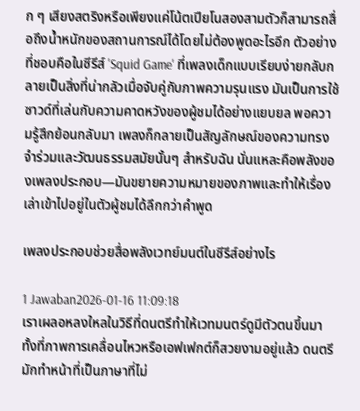ก ๆ เสียงสตริงหรือเพียงแค่โน้ตเปียโนสองสามตัวก็สามารถสื่อถึงน้ำหนักของสถานการณ์ได้โดยไม่ต้องพูดอะไรอีก ตัวอย่างที่ชอบคือในซีรีส์ 'Squid Game' ที่เพลงเด็กแบบเรียบง่ายกลับกลายเป็นสิ่งที่น่ากลัวเมื่อจับคู่กับภาพความรุนแรง มันเป็นการใช้ซาวด์ที่เล่นกับความคาดหวังของผู้ชมได้อย่างแยบยล พอความรู้สึกย้อนกลับมา เพลงก็กลายเป็นสัญลักษณ์ของความทรงจำร่วมและวัฒนธรรมสมัยนั้นๆ สำหรับฉัน นั่นแหละคือพลังของเพลงประกอบ—มันขยายความหมายของภาพและทำให้เรื่องเล่าเข้าไปอยู่ในตัวผู้ชมได้ลึกกว่าคำพูด

เพลงประกอบช่วยสื่อพลังเวทย์มนต์ในซีรีส์อย่างไร

1 Jawaban2026-01-16 11:09:18
เราเผลอหลงใหลในวิธีที่ดนตรีทำให้เวทมนตร์ดูมีตัวตนขึ้นมา ทั้งที่ภาพการเคลื่อนไหวหรือเอฟเฟกต์ก็สวยงามอยู่แล้ว ดนตรีมักทำหน้าที่เป็นภาษาที่ไม่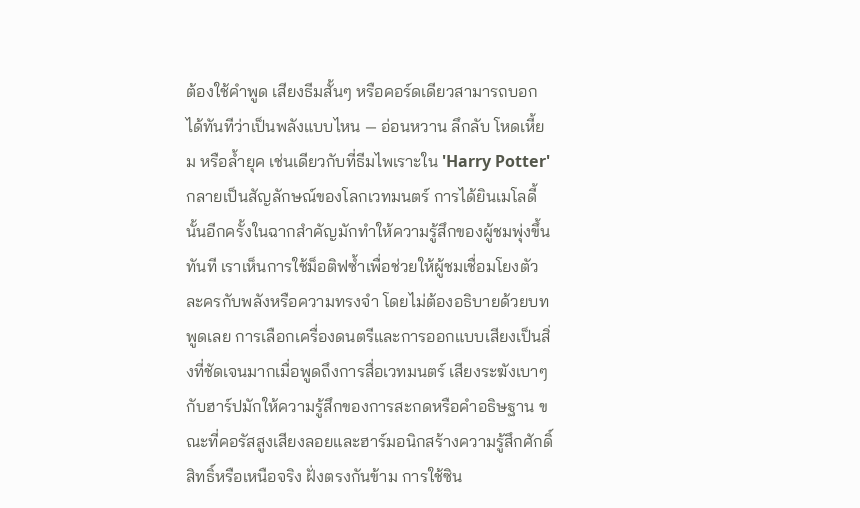ต้องใช้คำพูด เสียงธีมสั้นๆ หรือคอร์ดเดียวสามารถบอกได้ทันทีว่าเป็นพลังแบบไหน — อ่อนหวาน ลึกลับ โหดเหี้ยม หรือล้ำยุค เช่นเดียวกับที่ธีมไพเราะใน 'Harry Potter' กลายเป็นสัญลักษณ์ของโลกเวทมนตร์ การได้ยินเมโลดี้นั้นอีกครั้งในฉากสำคัญมักทำให้ความรู้สึกของผู้ชมพุ่งขึ้นทันที เราเห็นการใช้ม็อติฟซ้ำเพื่อช่วยให้ผู้ชมเชื่อมโยงตัวละครกับพลังหรือความทรงจำ โดยไม่ต้องอธิบายด้วยบทพูดเลย การเลือกเครื่องดนตรีและการออกแบบเสียงเป็นสิ่งที่ชัดเจนมากเมื่อพูดถึงการสื่อเวทมนตร์ เสียงระฆังเบาๆ กับฮาร์ปมักให้ความรู้สึกของการสะกดหรือคำอธิษฐาน ขณะที่คอรัสสูงเสียงลอยและฮาร์มอนิกสร้างความรู้สึกศักดิ์สิทธิ์หรือเหนือจริง ฝั่งตรงกันข้าม การใช้ซิน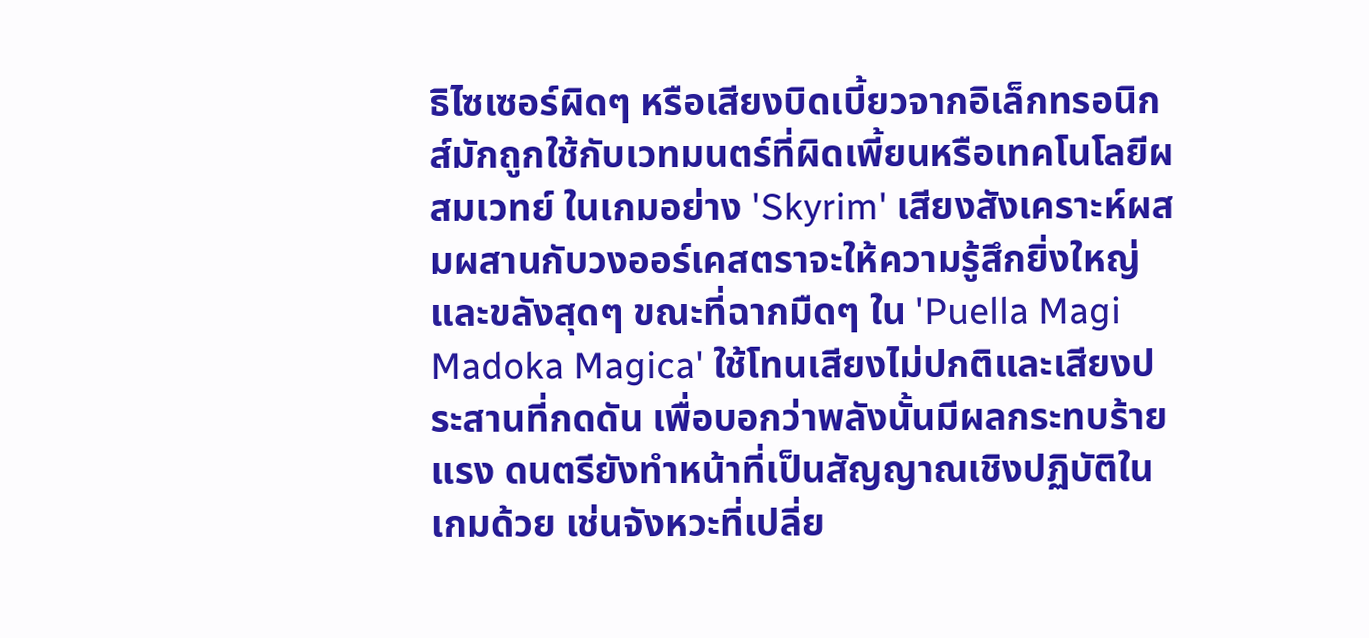ธิไซเซอร์ผิดๆ หรือเสียงบิดเบี้ยวจากอิเล็กทรอนิกส์มักถูกใช้กับเวทมนตร์ที่ผิดเพี้ยนหรือเทคโนโลยีผสมเวทย์ ในเกมอย่าง 'Skyrim' เสียงสังเคราะห์ผสมผสานกับวงออร์เคสตราจะให้ความรู้สึกยิ่งใหญ่และขลังสุดๆ ขณะที่ฉากมืดๆ ใน 'Puella Magi Madoka Magica' ใช้โทนเสียงไม่ปกติและเสียงประสานที่กดดัน เพื่อบอกว่าพลังนั้นมีผลกระทบร้ายแรง ดนตรียังทำหน้าที่เป็นสัญญาณเชิงปฏิบัติในเกมด้วย เช่นจังหวะที่เปลี่ย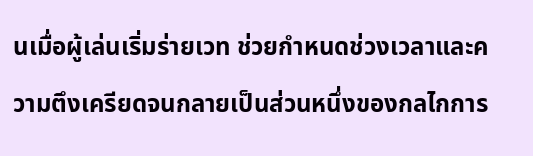นเมื่อผู้เล่นเริ่มร่ายเวท ช่วยกำหนดช่วงเวลาและความตึงเครียดจนกลายเป็นส่วนหนึ่งของกลไกการ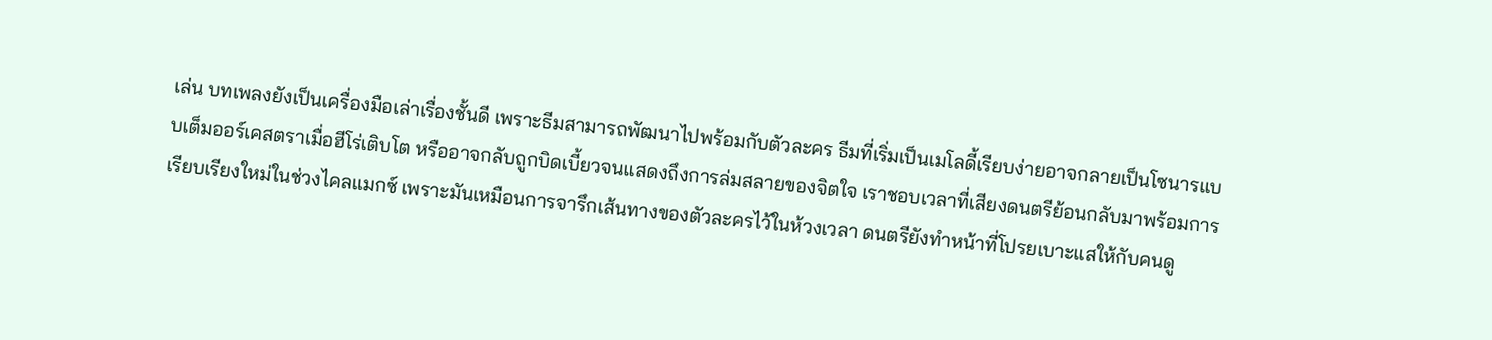เล่น บทเพลงยังเป็นเครื่องมือเล่าเรื่องชั้นดี เพราะธีมสามารถพัฒนาไปพร้อมกับตัวละคร ธีมที่เริ่มเป็นเมโลดี้เรียบง่ายอาจกลายเป็นโซนารแบบเต็มออร์เคสตราเมื่อฮีโร่เติบโต หรืออาจกลับถูกบิดเบี้ยวจนแสดงถึงการล่มสลายของจิตใจ เราชอบเวลาที่เสียงดนตรีย้อนกลับมาพร้อมการเรียบเรียงใหม่ในช่วงไคลแมกซ์ เพราะมันเหมือนการจารึกเส้นทางของตัวละครไว้ในห้วงเวลา ดนตรียังทำหน้าที่โปรยเบาะแสให้กับคนดู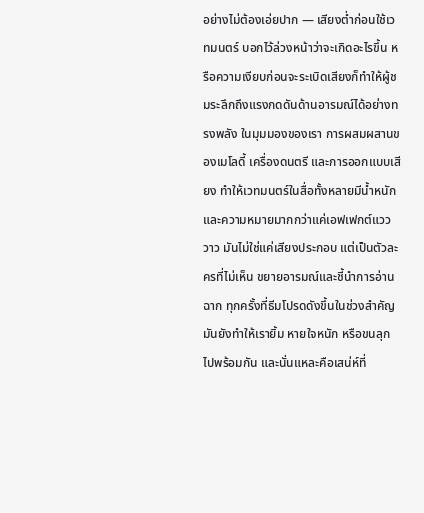อย่างไม่ต้องเอ่ยปาก — เสียงต่ำก่อนใช้เวทมนตร์ บอกไว้ล่วงหน้าว่าจะเกิดอะไรขึ้น หรือความเงียบก่อนจะระเบิดเสียงก็ทำให้ผู้ชมระลึกถึงแรงกดดันด้านอารมณ์ได้อย่างทรงพลัง ในมุมมองของเรา การผสมผสานของเมโลดี้ เครื่องดนตรี และการออกแบบเสียง ทำให้เวทมนตร์ในสื่อทั้งหลายมีน้ำหนักและความหมายมากกว่าแค่เอฟเฟกต์แวววาว มันไม่ใช่แค่เสียงประกอบ แต่เป็นตัวละครที่ไม่เห็น ขยายอารมณ์และชี้นำการอ่านฉาก ทุกครั้งที่ธีมโปรดดังขึ้นในช่วงสำคัญ มันยังทำให้เรายิ้ม หายใจหนัก หรือขนลุกไปพร้อมกัน และนั่นแหละคือเสน่ห์ที่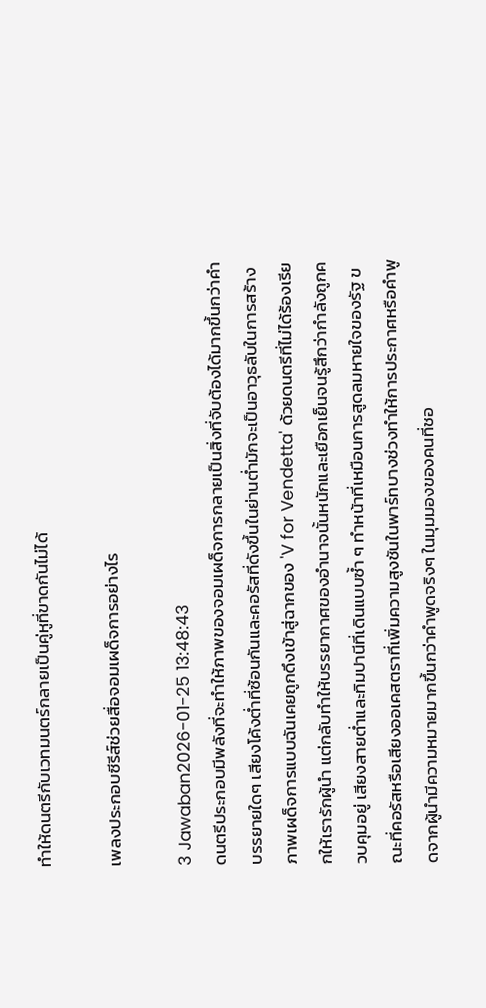ทำให้ดนตรีกับเวทมนตร์กลายเป็นคู่หูที่ขาดกันไม่ได้

เพลงประกอบซีรีส์ช่วยสื่อจอมเผด็จการอย่างไร

3 Jawaban2026-01-25 13:48:43
ดนตรีประกอบมีพลังที่จะทำให้ภาพของจอมเผด็จการกลายเป็นสิ่งที่จับต้องได้มากขึ้นกว่าคำบรรยายใดๆ เสียงโค้งต่ำที่ซ้อนกันและคอรัสที่ดังขึ้นในย่านต่ำมักจะเป็นอาวุธลับในการสร้างภาพเผด็จการแบบฉันเคยถูกดึงเข้าสู่ฉากของ 'V for Vendetta' ด้วยดนตรีที่ไม่ได้ร้องเรียกให้เรารักผู้นำ แต่กลับทำให้บรรยากาศของอำนาจนั้นหนักและเยือกเย็นจนรู้สึกว่ากำลังถูกควบคุมอยู่ เสียงสายต่ำและทิมปานีที่เดินแบบซ้ำ ๆ ทำหน้าที่เหมือนการสูดลมหายใจของรัฐ ขณะที่คอรัสหรือเสียงออเคสตราที่เพิ่มความสูงชันในพาร์ทบางช่วงทำให้การประกาศหรือคำพูดจากผู้นำมีความหมายมากขึ้นกว่าคำพูดจริงๆ ในมุมมองของคนที่ชอ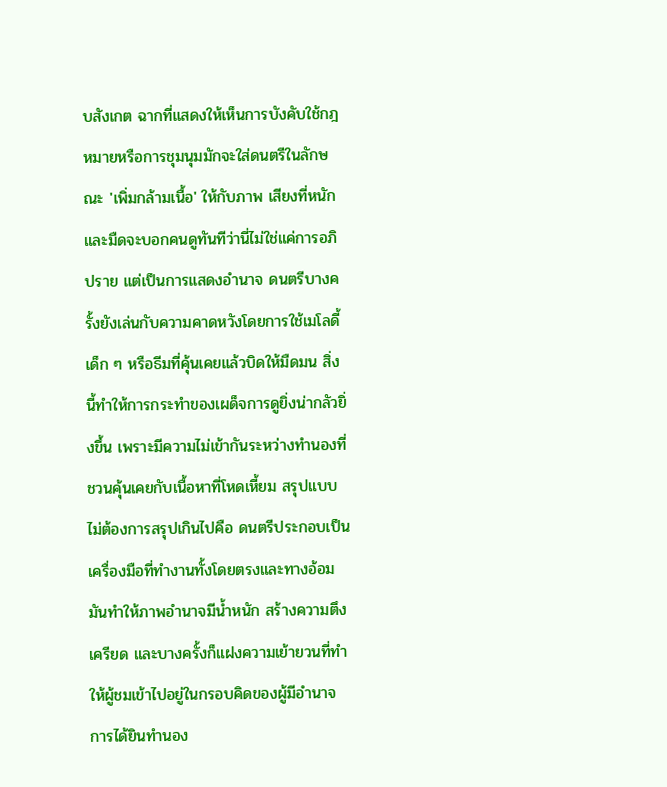บสังเกต ฉากที่แสดงให้เห็นการบังคับใช้กฎหมายหรือการชุมนุมมักจะใส่ดนตรีในลักษณะ 'เพิ่มกล้ามเนื้อ' ให้กับภาพ เสียงที่หนักและมืดจะบอกคนดูทันทีว่านี่ไม่ใช่แค่การอภิปราย แต่เป็นการแสดงอำนาจ ดนตรีบางครั้งยังเล่นกับความคาดหวังโดยการใช้เมโลดี้เด็ก ๆ หรือธีมที่คุ้นเคยแล้วบิดให้มืดมน สิ่งนี้ทำให้การกระทำของเผด็จการดูยิ่งน่ากลัวยิ่งขึ้น เพราะมีความไม่เข้ากันระหว่างทำนองที่ชวนคุ้นเคยกับเนื้อหาที่โหดเหี้ยม สรุปแบบไม่ต้องการสรุปเกินไปคือ ดนตรีประกอบเป็นเครื่องมือที่ทำงานทั้งโดยตรงและทางอ้อม มันทำให้ภาพอำนาจมีน้ำหนัก สร้างความตึงเครียด และบางครั้งก็แฝงความเย้ายวนที่ทำให้ผู้ชมเข้าไปอยู่ในกรอบคิดของผู้มีอำนาจ การได้ยินทำนอง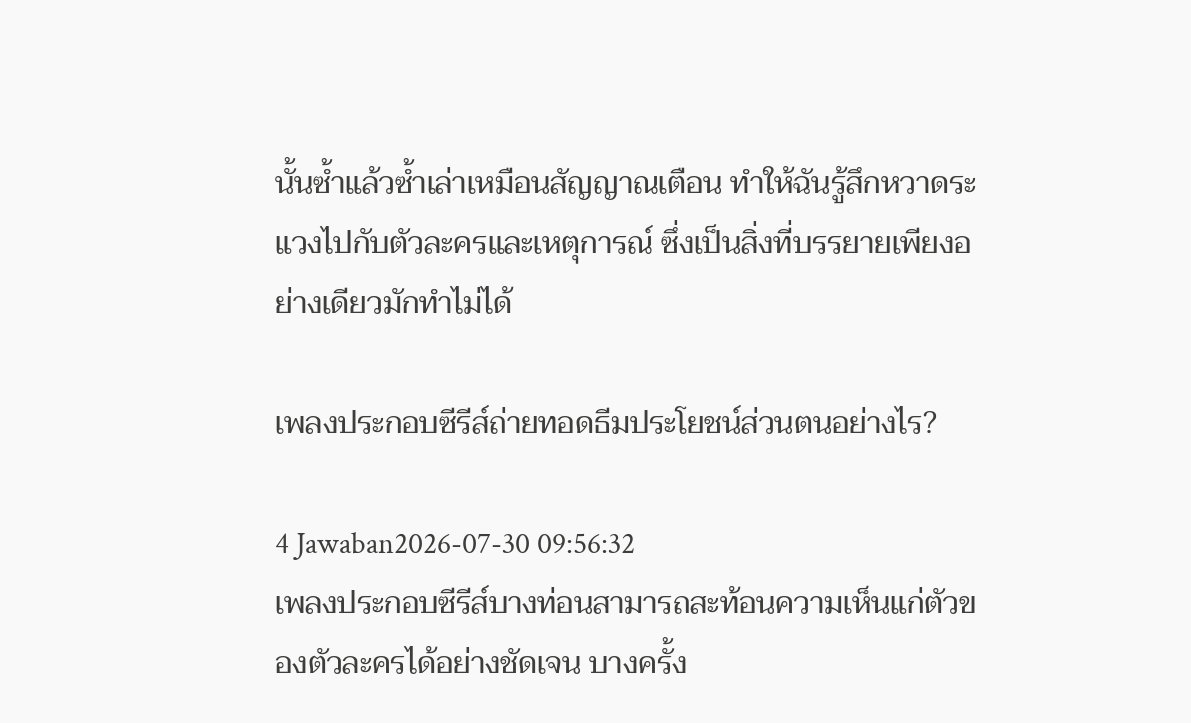นั้นซ้ำแล้วซ้ำเล่าเหมือนสัญญาณเตือน ทำให้ฉันรู้สึกหวาดระแวงไปกับตัวละครและเหตุการณ์ ซึ่งเป็นสิ่งที่บรรยายเพียงอย่างเดียวมักทำไม่ได้

เพลงประกอบซีรีส์ถ่ายทอดธีมประโยชน์ส่วนตนอย่างไร?

4 Jawaban2026-07-30 09:56:32
เพลงประกอบซีรีส์บางท่อนสามารถสะท้อนความเห็นแก่ตัวของตัวละครได้อย่างชัดเจน บางครั้ง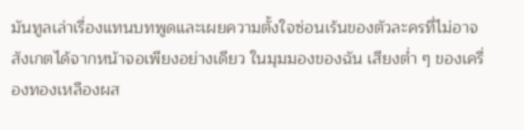มันทูลเล่าเรื่องแทนบทพูดและเผยความตั้งใจซ่อนเร้นของตัวละครที่ไม่อาจสังเกตได้จากหน้าจอเพียงอย่างเดียว ในมุมมองของฉัน เสียงต่ำ ๆ ของเครื่องทองเหลืองผส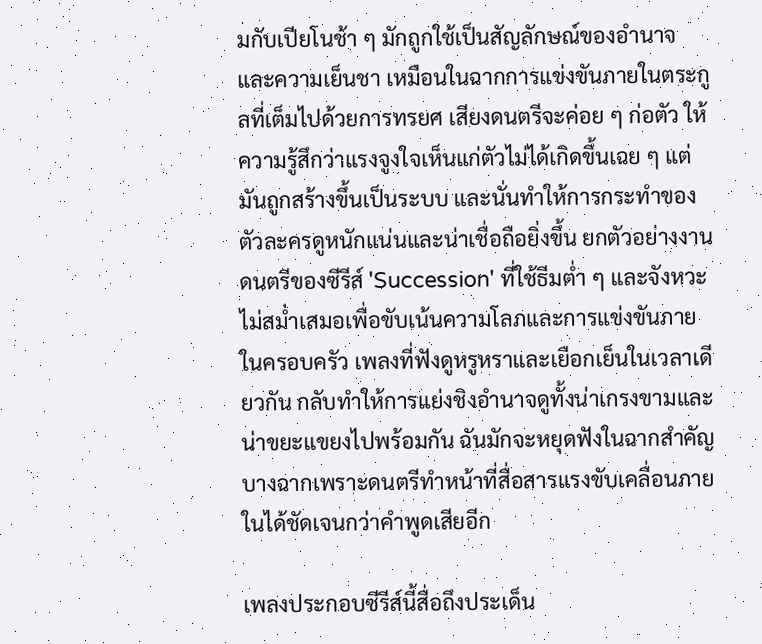มกับเปียโนช้า ๆ มักถูกใช้เป็นสัญลักษณ์ของอำนาจและความเย็นชา เหมือนในฉากการแข่งขันภายในตระกูลที่เต็มไปด้วยการทรยศ เสียงดนตรีจะค่อย ๆ ก่อตัว ให้ความรู้สึกว่าแรงจูงใจเห็นแก่ตัวไม่ได้เกิดขึ้นเฉย ๆ แต่มันถูกสร้างขึ้นเป็นระบบ และนั่นทำให้การกระทำของตัวละครดูหนักแน่นและน่าเชื่อถือยิ่งขึ้น ยกตัวอย่างงานดนตรีของซีรีส์ 'Succession' ที่ใช้ธีมต่ำ ๆ และจังหวะไม่สม่ำเสมอเพื่อขับเน้นความโลภและการแข่งขันภายในครอบครัว เพลงที่ฟังดูหรูหราและเยือกเย็นในเวลาเดียวกัน กลับทำให้การแย่งชิงอำนาจดูทั้งน่าเกรงขามและน่าขยะแขยงไปพร้อมกัน ฉันมักจะหยุดฟังในฉากสำคัญบางฉากเพราะดนตรีทำหน้าที่สื่อสารแรงขับเคลื่อนภายในได้ชัดเจนกว่าคำพูดเสียอีก

เพลงประกอบซีรีส์นี้สื่อถึงประเด็น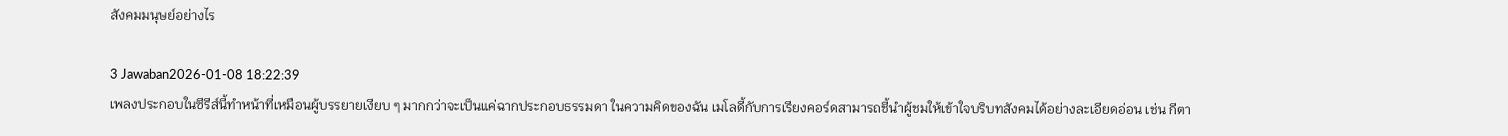สังคมมนุษย์อย่างไร

3 Jawaban2026-01-08 18:22:39
เพลงประกอบในซีรีส์นี้ทำหน้าที่เหมือนผู้บรรยายเงียบ ๆ มากกว่าจะเป็นแค่ฉากประกอบธรรมดา ในความคิดของฉัน เมโลดี้กับการเรียงคอร์ดสามารถชี้นำผู้ชมให้เข้าใจบริบทสังคมได้อย่างละเอียดอ่อน เช่น กีตา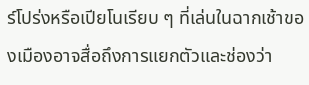ร์โปร่งหรือเปียโนเรียบ ๆ ที่เล่นในฉากเช้าของเมืองอาจสื่อถึงการแยกตัวและช่องว่า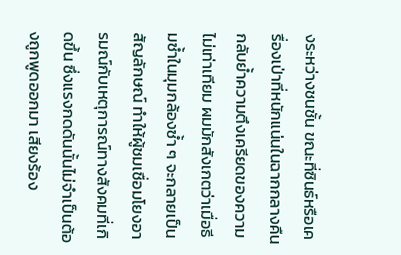งระหว่างชนชั้น ขณะที่ซินธ์หรือเครื่องเป่าที่หนักแน่นในฉากกลางคืนกลับย้ำความตึงเครียดของความไม่เท่าเทียม ผมมักสังเกตว่าเมื่อธีมซ้ำในมุมกล้องซ้ำ ๆ จะกลายเป็นสัญลักษณ์ ทำให้ผู้ชมเชื่อมโยงอารมณ์กับเหตุการณ์ทางสังคมที่เกิดขึ้น ซึ่งแรงกดดันนั้นไม่จำเป็นต้องถูกพูดออกมา เสียงร้อง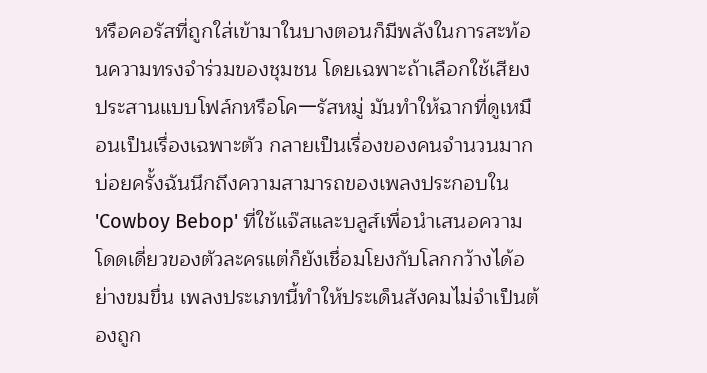หรือคอรัสที่ถูกใส่เข้ามาในบางตอนก็มีพลังในการสะท้อนความทรงจำร่วมของชุมชน โดยเฉพาะถ้าเลือกใช้เสียงประสานแบบโฟล์กหรือโคーรัสหมู่ มันทำให้ฉากที่ดูเหมือนเป็นเรื่องเฉพาะตัว กลายเป็นเรื่องของคนจำนวนมาก บ่อยครั้งฉันนึกถึงความสามารถของเพลงประกอบใน 'Cowboy Bebop' ที่ใช้แจ๊สและบลูส์เพื่อนำเสนอความโดดเดี่ยวของตัวละครแต่ก็ยังเชื่อมโยงกับโลกกว้างได้อย่างขมขื่น เพลงประเภทนี้ทำให้ประเด็นสังคมไม่จำเป็นต้องถูก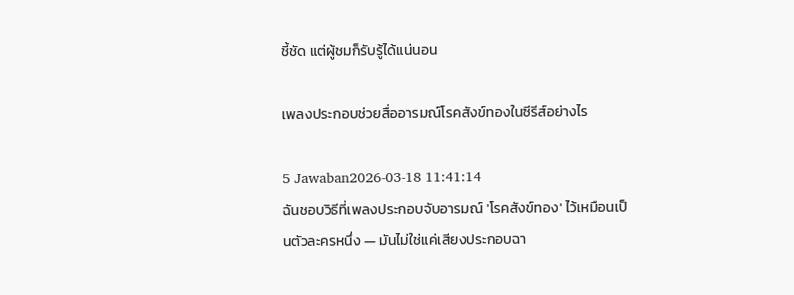ชี้ชัด แต่ผู้ชมก็รับรู้ได้แน่นอน

เพลงประกอบช่วยสื่ออารมณ์โรคสังข์ทองในซีรีส์อย่างไร

5 Jawaban2026-03-18 11:41:14
ฉันชอบวิธีที่เพลงประกอบจับอารมณ์ 'โรคสังข์ทอง' ไว้เหมือนเป็นตัวละครหนึ่ง — มันไม่ใช่แค่เสียงประกอบฉา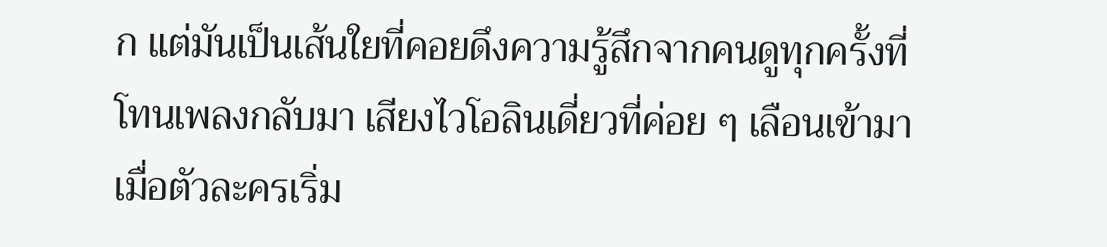ก แต่มันเป็นเส้นใยที่คอยดึงความรู้สึกจากคนดูทุกครั้งที่โทนเพลงกลับมา เสียงไวโอลินเดี่ยวที่ค่อย ๆ เลือนเข้ามาเมื่อตัวละครเริ่ม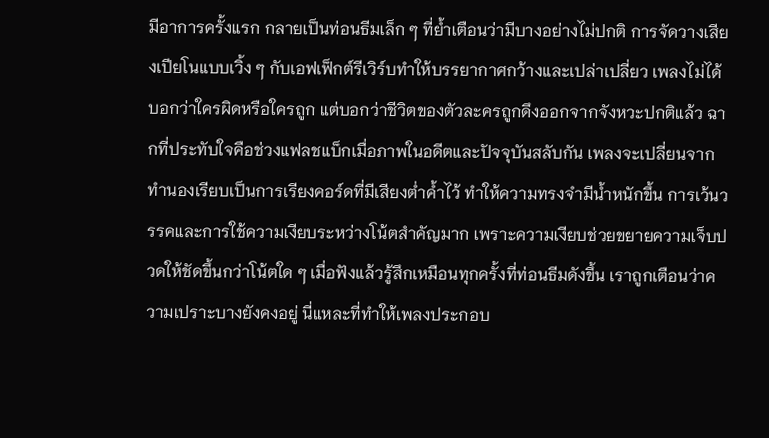มีอาการครั้งแรก กลายเป็นท่อนธีมเล็ก ๆ ที่ย้ำเตือนว่ามีบางอย่างไม่ปกติ การจัดวางเสียงเปียโนแบบเวิ้ง ๆ กับเอฟเฟ็กต์รีเวิร์บทำให้บรรยากาศกว้างและเปล่าเปลี่ยว เพลงไม่ได้บอกว่าใครผิดหรือใครถูก แต่บอกว่าชีวิตของตัวละครถูกดึงออกจากจังหวะปกติแล้ว ฉากที่ประทับใจคือช่วงแฟลชแบ็กเมื่อภาพในอดีตและปัจจุบันสลับกัน เพลงจะเปลี่ยนจากทำนองเรียบเป็นการเรียงคอร์ดที่มีเสียงต่ำค้ำไว้ ทำให้ความทรงจำมีน้ำหนักขึ้น การเว้นวรรคและการใช้ความเงียบระหว่างโน้ตสำคัญมาก เพราะความเงียบช่วยขยายความเจ็บปวดให้ชัดขึ้นกว่าโน้ตใด ๆ เมื่อฟังแล้วรู้สึกเหมือนทุกครั้งที่ท่อนธีมดังขึ้น เราถูกเตือนว่าความเปราะบางยังคงอยู่ นี่แหละที่ทำให้เพลงประกอบ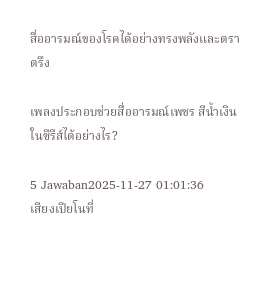สื่ออารมณ์ของโรคได้อย่างทรงพลังและตราตรึง

เพลงประกอบช่วยสื่ออารมณ์เพชร สีน้ำเงิน ในซีรีส์ได้อย่างไร?

5 Jawaban2025-11-27 01:01:36
เสียงเปียโนที่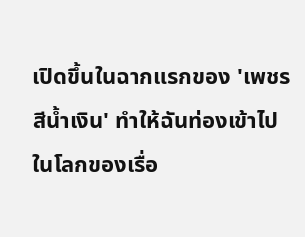เปิดขึ้นในฉากแรกของ 'เพชร สีน้ำเงิน' ทำให้ฉันท่องเข้าไปในโลกของเรื่อ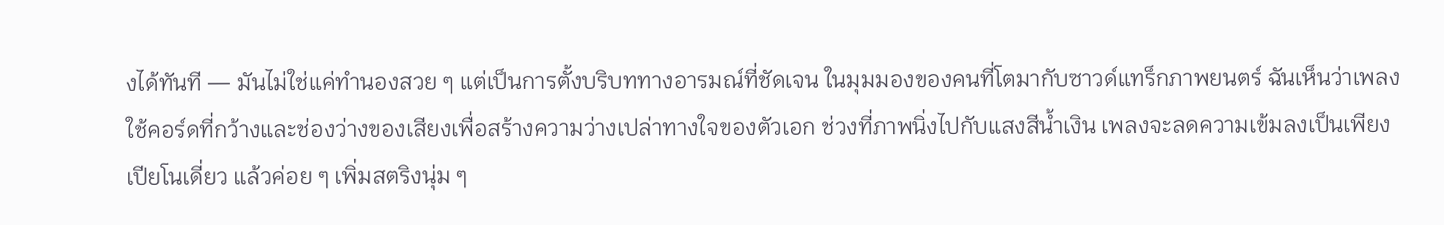งได้ทันที — มันไม่ใช่แค่ทำนองสวย ๆ แต่เป็นการตั้งบริบททางอารมณ์ที่ชัดเจน ในมุมมองของคนที่โตมากับซาวด์แทร็กภาพยนตร์ ฉันเห็นว่าเพลงใช้คอร์ดที่กว้างและช่องว่างของเสียงเพื่อสร้างความว่างเปล่าทางใจของตัวเอก ช่วงที่ภาพนิ่งไปกับแสงสีน้ำเงิน เพลงจะลดความเข้มลงเป็นเพียงเปียโนเดี่ยว แล้วค่อย ๆ เพิ่มสตริงนุ่ม ๆ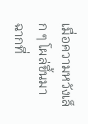เมื่อความหวังเล็ก ๆ โผล่ขึ้นมา ฉากที่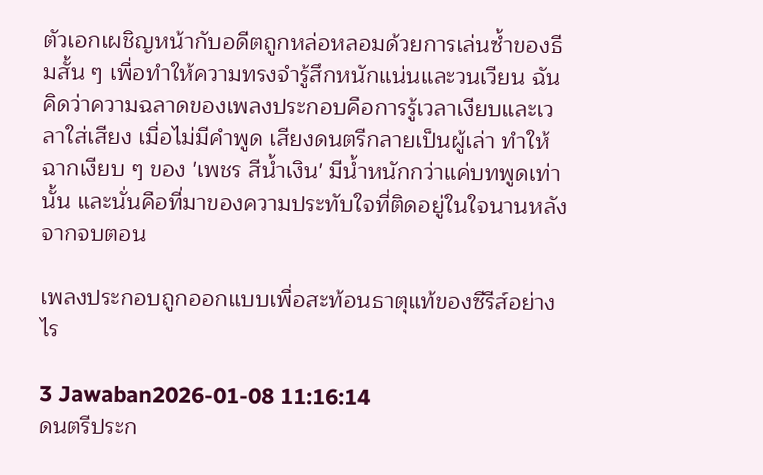ตัวเอกเผชิญหน้ากับอดีตถูกหล่อหลอมด้วยการเล่นซ้ำของธีมสั้น ๆ เพื่อทำให้ความทรงจำรู้สึกหนักแน่นและวนเวียน ฉันคิดว่าความฉลาดของเพลงประกอบคือการรู้เวลาเงียบและเวลาใส่เสียง เมื่อไม่มีคำพูด เสียงดนตรีกลายเป็นผู้เล่า ทำให้ฉากเงียบ ๆ ของ 'เพชร สีน้ำเงิน' มีน้ำหนักกว่าแค่บทพูดเท่านั้น และนั่นคือที่มาของความประทับใจที่ติดอยู่ในใจนานหลังจากจบตอน

เพลงประกอบถูกออกแบบเพื่อสะท้อนธาตุแท้ของซีรีส์อย่างไร

3 Jawaban2026-01-08 11:16:14
ดนตรีประก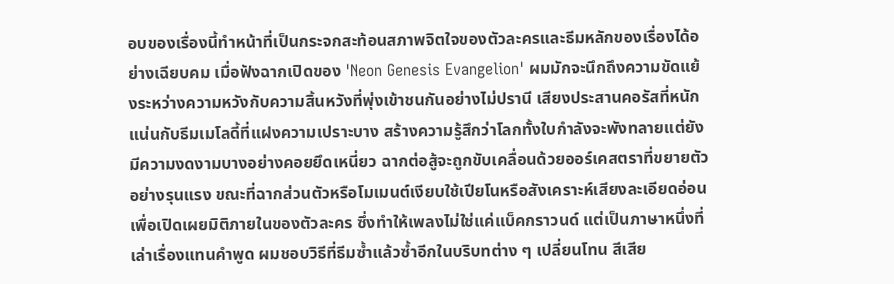อบของเรื่องนี้ทำหน้าที่เป็นกระจกสะท้อนสภาพจิตใจของตัวละครและธีมหลักของเรื่องได้อย่างเฉียบคม เมื่อฟังฉากเปิดของ 'Neon Genesis Evangelion' ผมมักจะนึกถึงความขัดแย้งระหว่างความหวังกับความสิ้นหวังที่พุ่งเข้าชนกันอย่างไม่ปรานี เสียงประสานคอรัสที่หนักแน่นกับธีมเมโลดี้ที่แฝงความเปราะบาง สร้างความรู้สึกว่าโลกทั้งใบกำลังจะพังทลายแต่ยังมีความงดงามบางอย่างคอยยึดเหนี่ยว ฉากต่อสู้จะถูกขับเคลื่อนด้วยออร์เคสตราที่ขยายตัวอย่างรุนแรง ขณะที่ฉากส่วนตัวหรือโมเมนต์เงียบใช้เปียโนหรือสังเคราะห์เสียงละเอียดอ่อนเพื่อเปิดเผยมิติภายในของตัวละคร ซึ่งทำให้เพลงไม่ใช่แค่แบ็คกราวนด์ แต่เป็นภาษาหนึ่งที่เล่าเรื่องแทนคำพูด ผมชอบวิธีที่ธีมซ้ำแล้วซ้ำอีกในบริบทต่าง ๆ เปลี่ยนโทน สีเสีย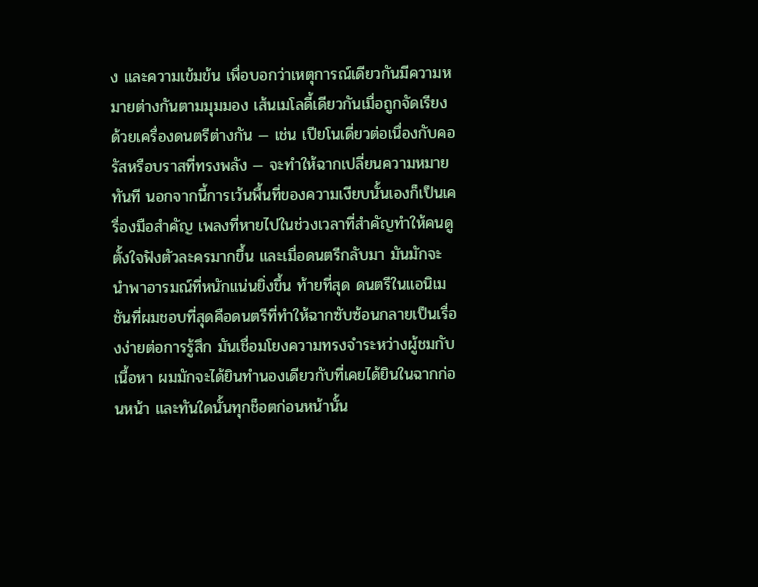ง และความเข้มข้น เพื่อบอกว่าเหตุการณ์เดียวกันมีความหมายต่างกันตามมุมมอง เส้นเมโลดี้เดียวกันเมื่อถูกจัดเรียงด้วยเครื่องดนตรีต่างกัน — เช่น เปียโนเดี่ยวต่อเนื่องกับคอรัสหรือบราสที่ทรงพลัง — จะทำให้ฉากเปลี่ยนความหมายทันที นอกจากนี้การเว้นพื้นที่ของความเงียบนั้นเองก็เป็นเครื่องมือสำคัญ เพลงที่หายไปในช่วงเวลาที่สำคัญทำให้คนดูตั้งใจฟังตัวละครมากขึ้น และเมื่อดนตรีกลับมา มันมักจะนำพาอารมณ์ที่หนักแน่นยิ่งขึ้น ท้ายที่สุด ดนตรีในแอนิเมชันที่ผมชอบที่สุดคือดนตรีที่ทำให้ฉากซับซ้อนกลายเป็นเรื่องง่ายต่อการรู้สึก มันเชื่อมโยงความทรงจำระหว่างผู้ชมกับเนื้อหา ผมมักจะได้ยินทำนองเดียวกับที่เคยได้ยินในฉากก่อนหน้า และทันใดนั้นทุกช็อตก่อนหน้านั้น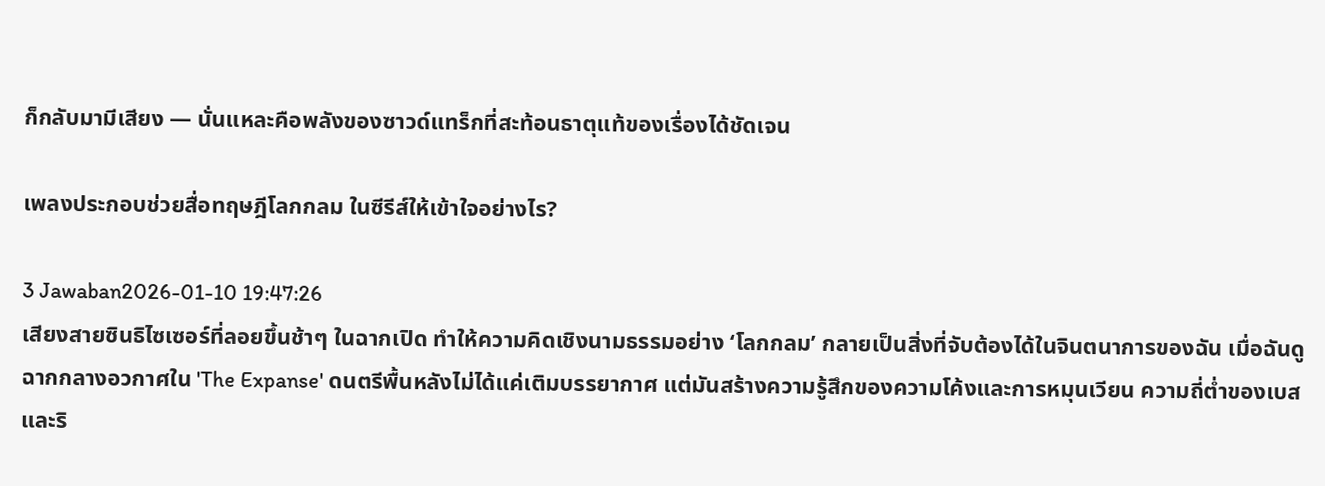ก็กลับมามีเสียง — นั่นแหละคือพลังของซาวด์แทร็กที่สะท้อนธาตุแท้ของเรื่องได้ชัดเจน

เพลงประกอบช่วยสื่อทฤษฎีโลกกลม ในซีรีส์ให้เข้าใจอย่างไร?

3 Jawaban2026-01-10 19:47:26
เสียงสายซินธิไซเซอร์ที่ลอยขึ้นช้าๆ ในฉากเปิด ทำให้ความคิดเชิงนามธรรมอย่าง ‘โลกกลม’ กลายเป็นสิ่งที่จับต้องได้ในจินตนาการของฉัน เมื่อฉันดูฉากกลางอวกาศใน 'The Expanse' ดนตรีพื้นหลังไม่ได้แค่เติมบรรยากาศ แต่มันสร้างความรู้สึกของความโค้งและการหมุนเวียน ความถี่ต่ำของเบสและริ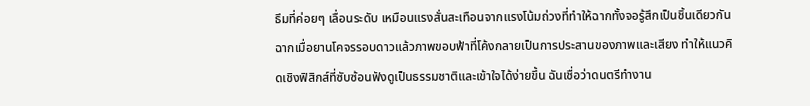ธึมที่ค่อยๆ เลื่อนระดับ เหมือนแรงสั่นสะเทือนจากแรงโน้มถ่วงที่ทำให้ฉากทั้งจอรู้สึกเป็นชิ้นเดียวกัน ฉากเมื่อยานโคจรรอบดาวแล้วภาพขอบฟ้าที่โค้งกลายเป็นการประสานของภาพและเสียง ทำให้แนวคิดเชิงฟิสิกส์ที่ซับซ้อนฟังดูเป็นธรรมชาติและเข้าใจได้ง่ายขึ้น ฉันเชื่อว่าดนตรีทำงาน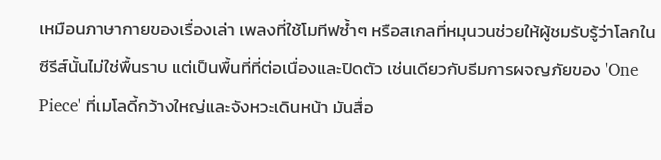เหมือนภาษากายของเรื่องเล่า เพลงที่ใช้โมทีฟซ้ำๆ หรือสเกลที่หมุนวนช่วยให้ผู้ชมรับรู้ว่าโลกในซีรีส์นั้นไม่ใช่พื้นราบ แต่เป็นพื้นที่ที่ต่อเนื่องและปิดตัว เช่นเดียวกับธีมการผจญภัยของ 'One Piece' ที่เมโลดี้กว้างใหญ่และจังหวะเดินหน้า มันสื่อ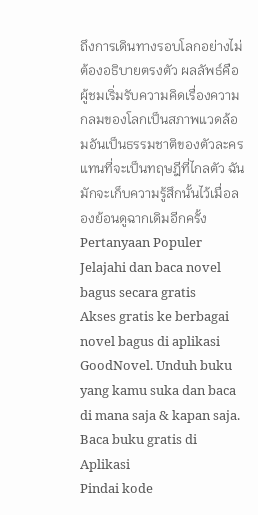ถึงการเดินทางรอบโลกอย่างไม่ต้องอธิบายตรงตัว ผลลัพธ์คือผู้ชมเริ่มรับความคิดเรื่องความกลมของโลกเป็นสภาพแวดล้อมอันเป็นธรรมชาติของตัวละคร แทนที่จะเป็นทฤษฎีที่ไกลตัว ฉันมักจะเก็บความรู้สึกนั้นไว้เมื่อลองย้อนดูฉากเดิมอีกครั้ง
Pertanyaan Populer
Jelajahi dan baca novel bagus secara gratis
Akses gratis ke berbagai novel bagus di aplikasi GoodNovel. Unduh buku yang kamu suka dan baca di mana saja & kapan saja.
Baca buku gratis di Aplikasi
Pindai kode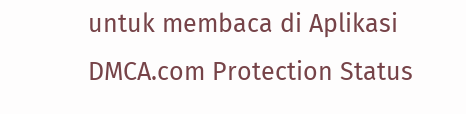untuk membaca di Aplikasi
DMCA.com Protection Status